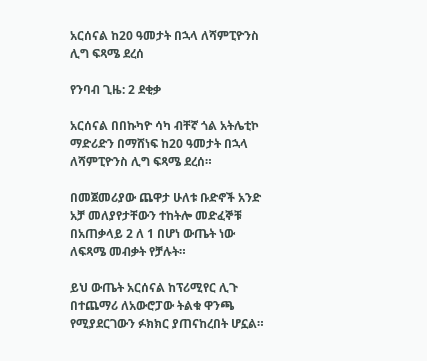አርሰናል ከ20 ዓመታት በኋላ ለሻምፒዮንስ ሊግ ፍጻሜ ደረሰ

የንባብ ጊዜ: 2 ደቂቃ

አርሰናል በበኩካዮ ሳካ ብቸኛ ጎል አትሌቲኮ ማድሪድን በማሸነፍ ከ20 ዓመታት በኋላ ለሻምፒዮንስ ሊግ ፍጻሜ ደረሰ።

በመጀመሪያው ጨዋታ ሁለቱ ቡድኖች አንድ አቻ መለያየታቸውን ተከትሎ መድፈኞቹ በአጠቃላይ 2 ለ 1 በሆነ ውጤት ነው ለፍጻሜ መብቃት የቻሉት።

ይህ ውጤት አርሰናል ከፕሪሚየር ሊጉ በተጨማሪ ለአውሮፓው ትልቁ ዋንጫ የሚያደርገውን ፉክክር ያጠናከረበት ሆኗል።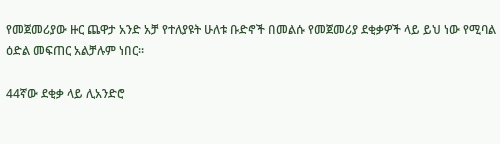የመጀመሪያው ዙር ጨዋታ አንድ አቻ የተለያዩት ሁለቱ ቡድኖች በመልሱ የመጀመሪያ ደቂቃዎች ላይ ይህ ነው የሚባል ዕድል መፍጠር አልቻሉም ነበር።

44ኛው ደቂቃ ላይ ሊአንድሮ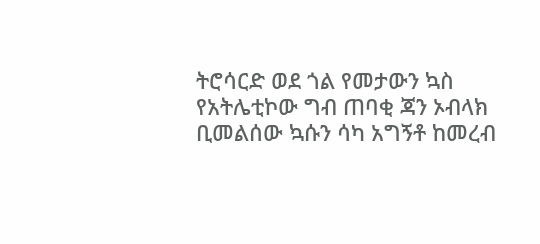ትሮሳርድ ወደ ጎል የመታውን ኳስ የአትሌቲኮው ግብ ጠባቂ ጃን ኦብላክ ቢመልሰው ኳሱን ሳካ አግኝቶ ከመረብ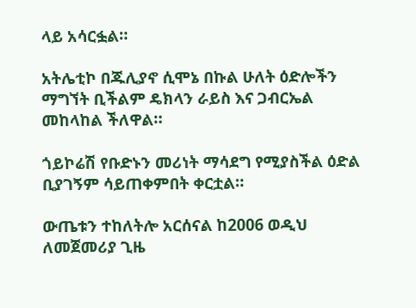ላይ አሳርፏል።

አትሌቲኮ በጁሊያኖ ሲሞኔ በኩል ሁለት ዕድሎችን ማግኘት ቢችልም ዴክላን ራይስ እና ጋብርኤል መከላከል ችለዋል።

ጎይኮሬሽ የቡድኑን መሪነት ማሳደግ የሚያስችል ዕድል ቢያገኝም ሳይጠቀምበት ቀርቷል።

ውጤቱን ተከለትሎ አርሰናል ከ2006 ወዲህ ለመጀመሪያ ጊዜ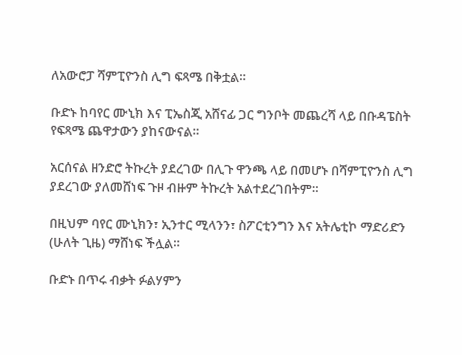ለአውሮፓ ሻምፒዮንስ ሊግ ፍጻሜ በቅቷል።

ቡድኑ ከባየር ሙኒክ እና ፒኤስጂ አሸናፊ ጋር ግንቦት መጨረሻ ላይ በቡዳፔስት የፍጻሜ ጨዋታውን ያከናውናል።

አርሰናል ዘንድሮ ትኩረት ያደረገው በሊጉ ዋንጫ ላይ በመሆኑ በሻምፒዮንስ ሊግ ያደረገው ያለመሸነፍ ጉዞ ብዙም ትኩረት አልተደረገበትም።

በዚህም ባየር ሙኒክን፣ ኢንተር ሚላንን፣ ስፖርቲንግን እና አትሌቲኮ ማድሪድን (ሁለት ጊዜ) ማሸነፍ ችሏል።

ቡድኑ በጥሩ ብቃት ፉልሃምን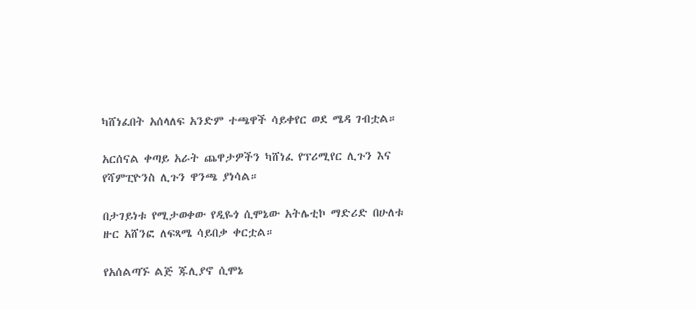ካሸነፈበት አሰላለፍ አንድም ተጫዋች ሳይቀየር ወደ ሜዳ ገብቷል።

አርሰናል ቀጣይ አራት ጨዋታዎችን ካሸነፈ የፕሪሚየር ሊጉን እና የሻምፒዮንስ ሊጉን ዋንጫ ያነሳል።

በታገይነቱ የሚታወቀው የዲዬጎ ሲሞኔው አትሌቲኮ ማድሪድ በሁለቱ ዙር አሸንፎ ለፍጻሜ ሳይበቃ ቀርቷል።

የአሰልጣኙ ልጅ ጁሊያኖ ሲሞኔ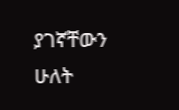ያገኛቸውን ሁለት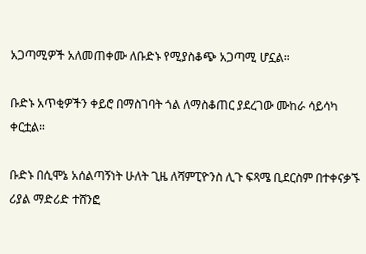አጋጣሚዎች አለመጠቀሙ ለቡድኑ የሚያስቆጭ አጋጣሚ ሆኗል።

ቡድኑ አጥቂዎችን ቀይሮ በማስገባት ጎል ለማስቆጠር ያደረገው ሙከራ ሳይሳካ ቀርቷል።

ቡድኑ በሲሞኔ አሰልጣኝነት ሁለት ጊዜ ለሻምፒዮንስ ሊጉ ፍጻሜ ቢደርስም በተቀናቃኙ ሪያል ማድሪድ ተሸንፎ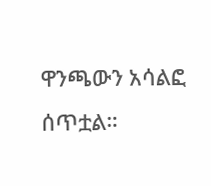ዋንጫውን አሳልፎ ሰጥቷል።